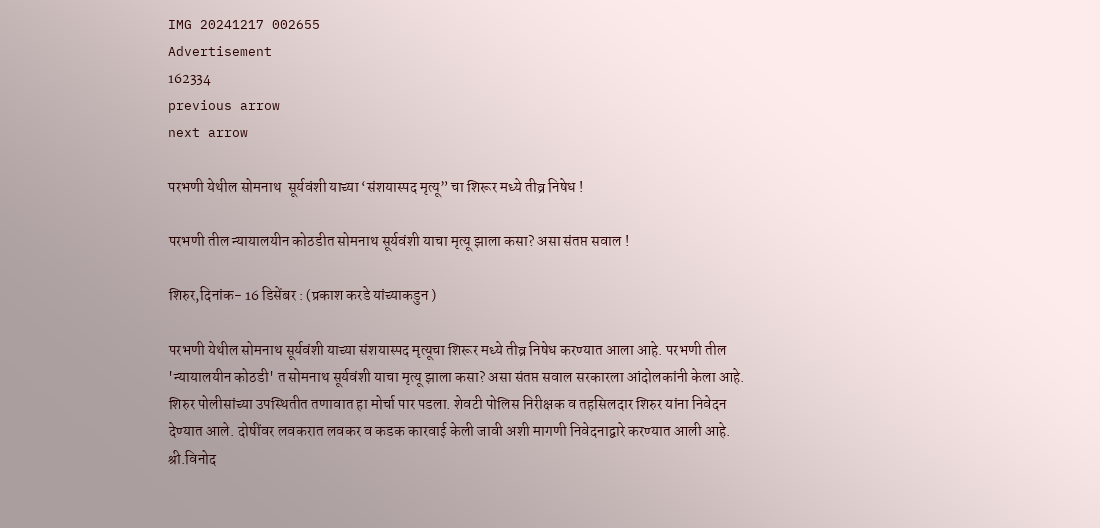IMG 20241217 002655
Advertisement
162334
previous arrow
next arrow

परभणी येथील सोमनाथ  सूर्यवंशी याच्या ‘संशयास्पद मृत्यू” चा शिरूर मध्ये तीव्र निषेध !

परभणी तील न्यायालयीन कोठडीत सोमनाथ सूर्यवंशी याचा मृत्यू झाला कसा? असा संतप्त सवाल !

शिरुर,दिनांक- 16 डिसेंबर : (प्रकाश करडे यांच्याकडुन )

परभणी येथील सोमनाथ सूर्यवंशी याच्या संशयास्पद मृत्यूचा शिरूर मध्ये तीव्र निषेध करण्यात आला आहे. परभणी तील 'न्यायालयीन कोठडी' त सोमनाथ सूर्यवंशी याचा मृत्यू झाला कसा? असा संतप्त सवाल सरकारला आंदोलकांनी केला आहे. शिरुर पोलीसांच्या उपस्थितीत तणावात हा मोर्चा पार पडला. शेवटी पोलिस निरीक्षक व तहसिलदार शिरुर यांना निवेदन देण्यात आले. दोषींवर लवकरात लवकर व कडक कारवाई केली जावी अशी मागणी निवेदनाद्वारे करण्यात आली आहे.
श्री.विनोद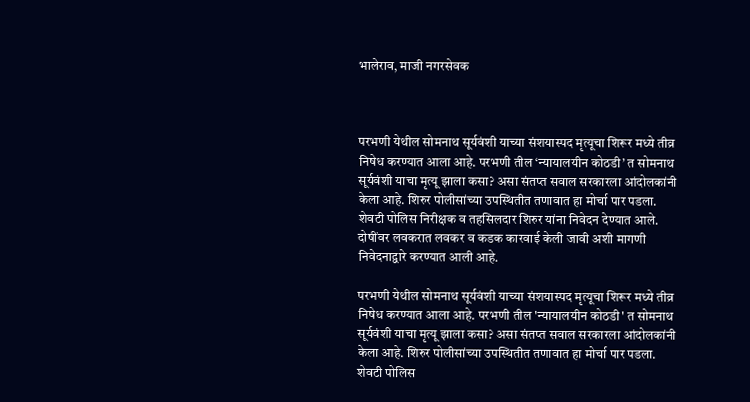भालेराव, माजी नगरसेवक



परभणी येथील सोमनाथ सूर्यवंशी याच्या संशयास्पद मृत्यूचा शिरूर मध्ये तीव्र निषेध करण्यात आला आहे. परभणी तील ‘न्यायालयीन कोठडी’ त सोमनाथ  सूर्यवंशी याचा मृत्यू झाला कसा? असा संतप्त सवाल सरकारला आंदोलकांनी केला आहे. शिरुर पोलीसांच्या उपस्थितीत तणावात हा मोर्चा पार पडला. शेवटी पोलिस निरीक्षक व तहसिलदार शिरुर यांना निवेदन देण्यात आले. दोषींवर लवकरात लवकर व कडक कारवाई केली जावी अशी मागणी निवेदनाद्वारे करण्यात आली आहे.

परभणी येथील सोमनाथ सूर्यवंशी याच्या संशयास्पद मृत्यूचा शिरूर मध्ये तीव्र निषेध करण्यात आला आहे. परभणी तील 'न्यायालयीन कोठडी' त सोमनाथ सूर्यवंशी याचा मृत्यू झाला कसा? असा संतप्त सवाल सरकारला आंदोलकांनी केला आहे. शिरुर पोलीसांच्या उपस्थितीत तणावात हा मोर्चा पार पडला. शेवटी पोलिस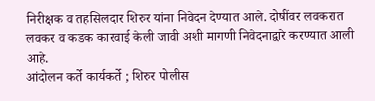निरीक्षक व तहसिलदार शिरुर यांना निवेदन देण्यात आले. दोषींवर लवकरात लवकर व कडक कारवाई केली जावी अशी मागणी निवेदनाद्वारे करण्यात आली आहे.
आंदोलन कर्ते कार्यकर्ते ; शिरुर पोलीस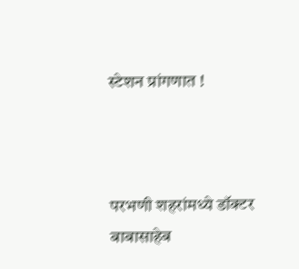स्टेशन प्रांगणात !



परभणी शहरांमध्ये डॉक्टर बाबासाहेब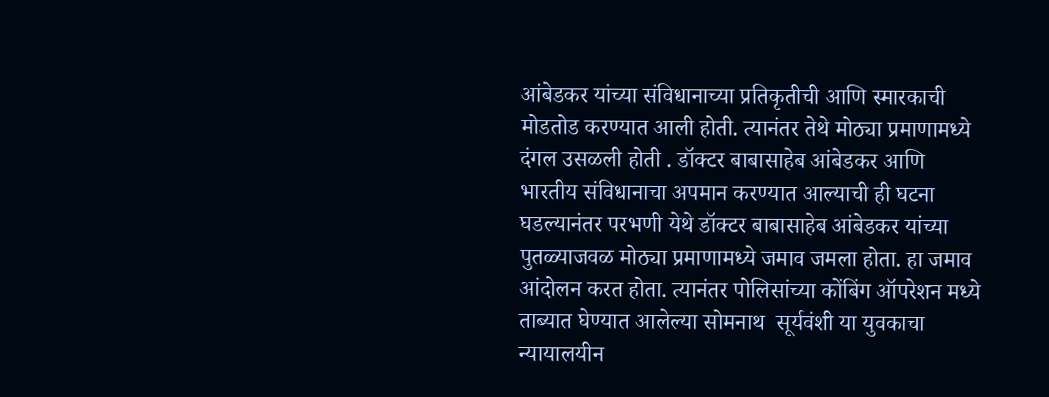आंबेडकर यांच्या संविधानाच्या प्रतिकृतीची आणि स्मारकाची मोडतोड करण्यात आली होती. त्यानंतर तेथे मोठ्या प्रमाणामध्ये दंगल उसळली होती . डॉक्टर बाबासाहेब आंबेडकर आणि भारतीय संविधानाचा अपमान करण्यात आल्याची ही घटना घडल्यानंतर परभणी येथे डॉक्टर बाबासाहेब आंबेडकर यांच्या पुतळ्याजवळ मोठ्या प्रमाणामध्ये जमाव जमला होता. हा जमाव आंदोलन करत होता. त्यानंतर पोलिसांच्या कोंबिंग ऑपरेशन मध्ये ताब्यात घेण्यात आलेल्या सोमनाथ  सूर्यवंशी या युवकाचा न्यायालयीन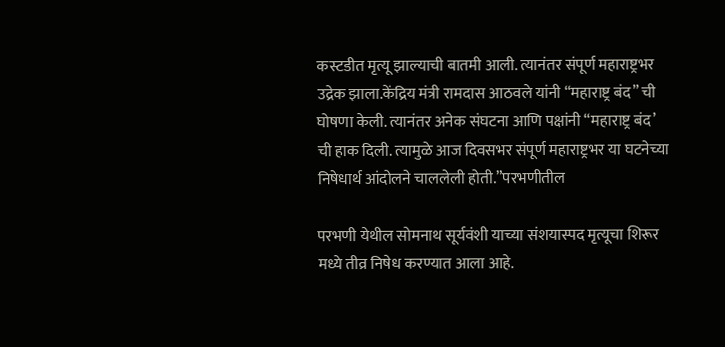कस्टडीत मृत्यू झाल्याची बातमी आली. त्यानंतर संपूर्ण महाराष्ट्रभर उद्रेक झाला.केंद्रिय मंत्री रामदास आठवले यांनी “महाराष्ट्र बंद” ची घोषणा केली. त्यानंतर अनेक संघटना आणि पक्षांनी “महाराष्ट्र बंद’ ची हाक दिली. त्यामुळे आज दिवसभर संपूर्ण महाराष्ट्रभर या घटनेच्या निषेधार्थ आंदोलने चाललेली होती.”परभणीतील

परभणी येथील सोमनाथ सूर्यवंशी याच्या संशयास्पद मृत्यूचा शिरूर मध्ये तीव्र निषेध करण्यात आला आहे.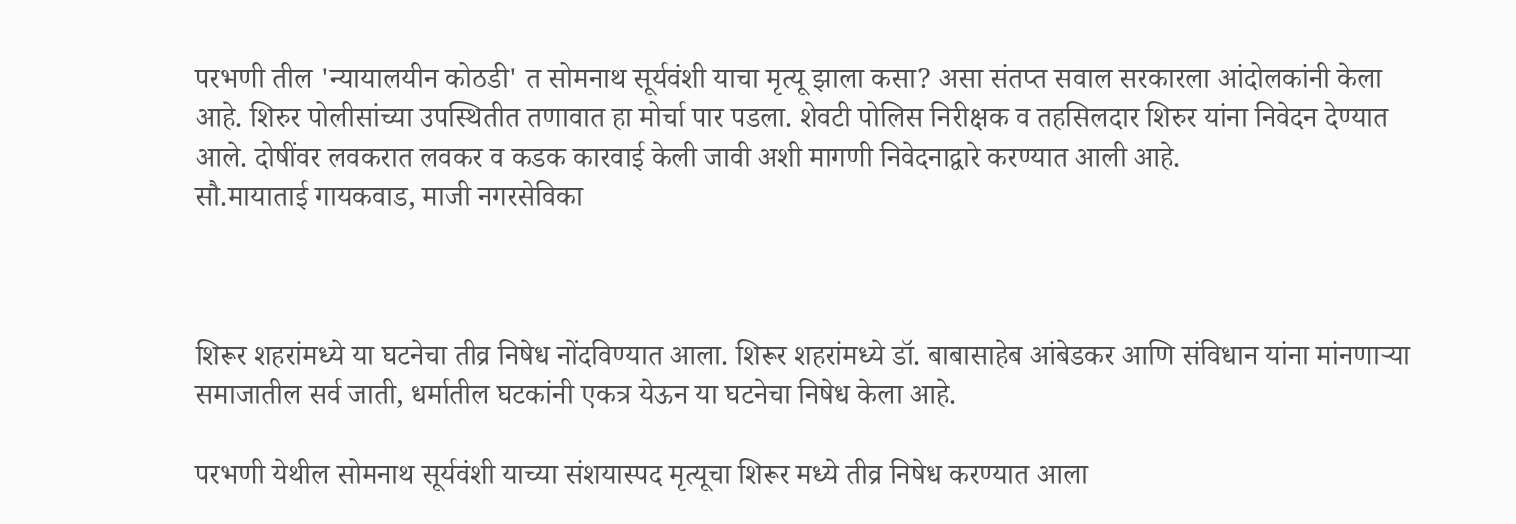परभणी तील 'न्यायालयीन कोठडी' त सोमनाथ सूर्यवंशी याचा मृत्यू झाला कसा? असा संतप्त सवाल सरकारला आंदोलकांनी केला आहे. शिरुर पोलीसांच्या उपस्थितीत तणावात हा मोर्चा पार पडला. शेवटी पोलिस निरीक्षक व तहसिलदार शिरुर यांना निवेदन देण्यात आले. दोषींवर लवकरात लवकर व कडक कारवाई केली जावी अशी मागणी निवेदनाद्वारे करण्यात आली आहे.
सौ.मायाताई गायकवाड, माजी नगरसेविका



शिरूर शहरांमध्ये या घटनेचा तीव्र निषेध नोंदविण्यात आला. शिरूर शहरांमध्ये डॉ. बाबासाहेब आंबेडकर आणि संविधान यांना मांनणाऱ्या समाजातील सर्व जाती, धर्मातील घटकांनी एकत्र येऊन या घटनेचा निषेध केला आहे.

परभणी येथील सोमनाथ सूर्यवंशी याच्या संशयास्पद मृत्यूचा शिरूर मध्ये तीव्र निषेध करण्यात आला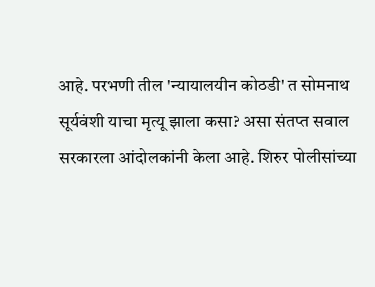आहे. परभणी तील 'न्यायालयीन कोठडी' त सोमनाथ सूर्यवंशी याचा मृत्यू झाला कसा? असा संतप्त सवाल सरकारला आंदोलकांनी केला आहे. शिरुर पोलीसांच्या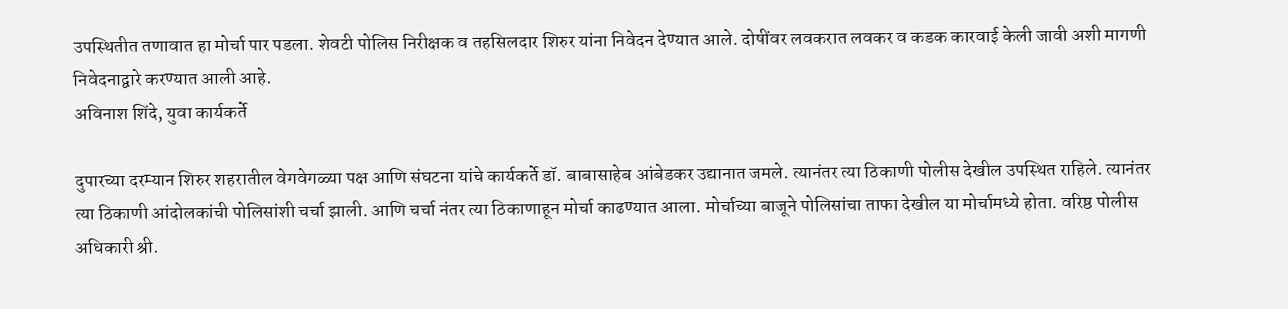उपस्थितीत तणावात हा मोर्चा पार पडला. शेवटी पोलिस निरीक्षक व तहसिलदार शिरुर यांना निवेदन देण्यात आले. दोषींवर लवकरात लवकर व कडक कारवाई केली जावी अशी मागणी निवेदनाद्वारे करण्यात आली आहे.
अविनाश शिंदे, युवा कार्यकर्ते

दुपारच्या दरम्यान शिरुर शहरातील वेगवेगळ्या पक्ष आणि संघटना यांचे कार्यकर्ते डॉ. बाबासाहेब आंबेडकर उद्यानात जमले. त्यानंतर त्या ठिकाणी पोलीस देखील उपस्थित राहिले. त्यानंतर त्या ठिकाणी आंदोलकांची पोलिसांशी चर्चा झाली. आणि चर्चा नंतर त्या ठिकाणाहून मोर्चा काढण्यात आला. मोर्चाच्या बाजूने पोलिसांचा ताफा देखील या मोर्चामध्ये होता. वरिष्ठ पोलीस अधिकारी श्री.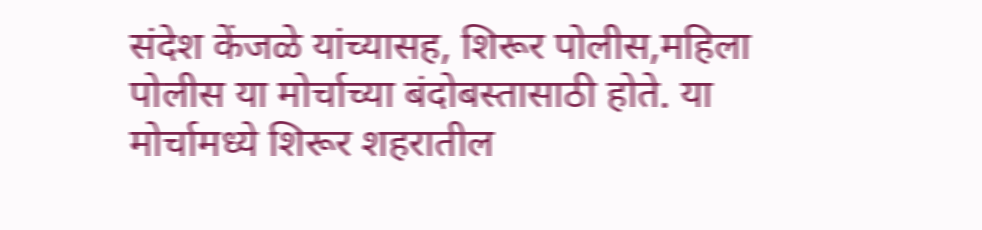संदेश केंजळे यांच्यासह, शिरूर पोलीस,महिला पोलीस या मोर्चाच्या बंदोबस्तासाठी होते. या मोर्चामध्ये शिरूर शहरातील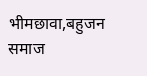भीमछावा,बहुजन समाज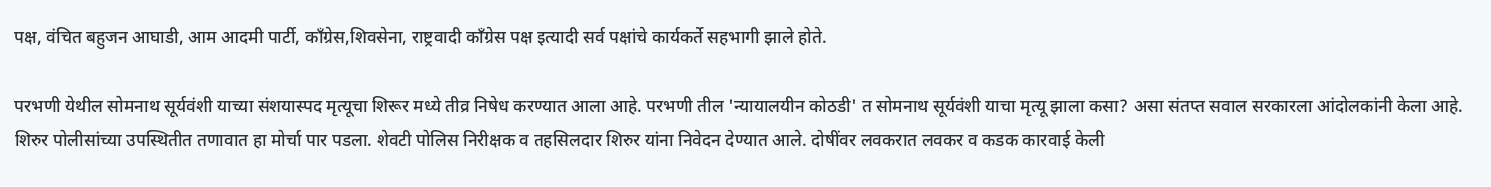पक्ष, वंचित बहुजन आघाडी, आम आदमी पार्टी, काँग्रेस,शिवसेना, राष्ट्रवादी काँग्रेस पक्ष इत्यादी सर्व पक्षांचे कार्यकर्ते सहभागी झाले होते.

परभणी येथील सोमनाथ सूर्यवंशी याच्या संशयास्पद मृत्यूचा शिरूर मध्ये तीव्र निषेध करण्यात आला आहे. परभणी तील 'न्यायालयीन कोठडी' त सोमनाथ सूर्यवंशी याचा मृत्यू झाला कसा? असा संतप्त सवाल सरकारला आंदोलकांनी केला आहे. शिरुर पोलीसांच्या उपस्थितीत तणावात हा मोर्चा पार पडला. शेवटी पोलिस निरीक्षक व तहसिलदार शिरुर यांना निवेदन देण्यात आले. दोषींवर लवकरात लवकर व कडक कारवाई केली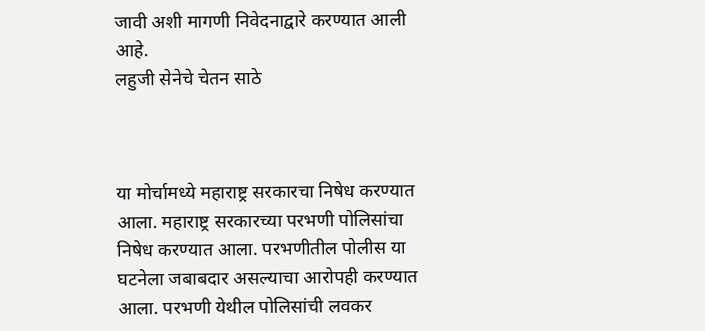जावी अशी मागणी निवेदनाद्वारे करण्यात आली आहे.
लहुजी सेनेचे चेतन साठे



या मोर्चामध्ये महाराष्ट्र सरकारचा निषेध करण्यात आला. महाराष्ट्र सरकारच्या परभणी पोलिसांचा निषेध करण्यात आला. परभणीतील पोलीस या घटनेला जबाबदार असल्याचा आरोपही करण्यात आला. परभणी येथील पोलिसांची लवकर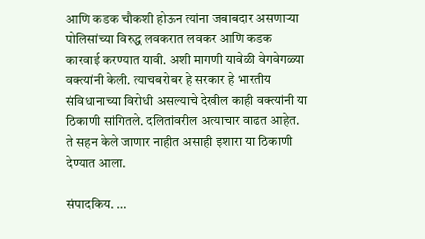आणि कडक चौकशी होऊन त्यांना जबाबदार असणाऱ्या पोलिसांच्या विरुद्ध लवकरात लवकर आणि कडक कारवाई करण्यात यावी. अशी मागणी यावेळी वेगवेगळ्या वक्त्यांनी केली. त्याचबरोबर हे सरकार हे भारतीय संविधानाच्या विरोधी असल्याचे देखील काही वक्त्यांनी या ठिकाणी सांगितले. दलितांवरील अत्याचार वाढत आहेत. ते सहन केले जाणार नाहीत असाही इशारा या ठिकाणी देण्यात आला.

संपादकिय. …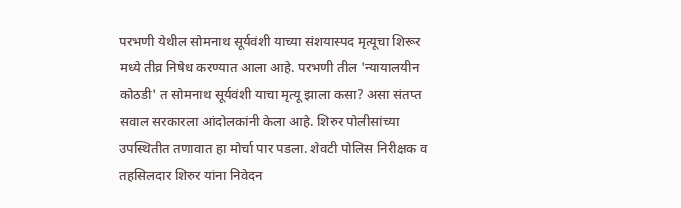परभणी येथील सोमनाथ सूर्यवंशी याच्या संशयास्पद मृत्यूचा शिरूर मध्ये तीव्र निषेध करण्यात आला आहे. परभणी तील 'न्यायालयीन कोठडी' त सोमनाथ सूर्यवंशी याचा मृत्यू झाला कसा? असा संतप्त सवाल सरकारला आंदोलकांनी केला आहे. शिरुर पोलीसांच्या उपस्थितीत तणावात हा मोर्चा पार पडला. शेवटी पोलिस निरीक्षक व तहसिलदार शिरुर यांना निवेदन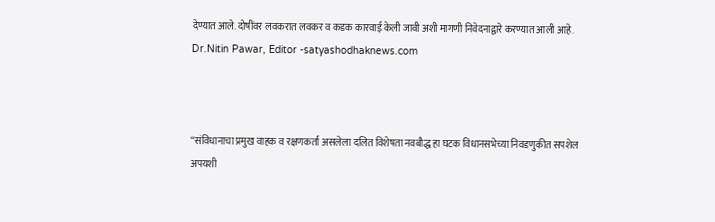देण्यात आले. दोषींवर लवकरात लवकर व कडक कारवाई केली जावी अशी मागणी निवेदनाद्वारे करण्यात आली आहे.
Dr.Nitin Pawar, Editor -satyashodhaknews.com



“संविधानाचा प्रमुख वाहक व रक्षणकर्ता असलेला दलित विशेषता नवबौद्ध हा घटक विधानसभेच्या निवडणुकीत सपशेल अपयशी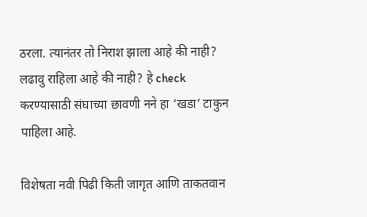ठरला. त्यानंतर तो निराश झाला आहे की नाही? लढावु राहिला आहे की नाही? हे check करण्यासाठी संघाच्या छावणी नने हा ‘खडा’ टाकुन पाहिला आहे.

विशेषता नवी पिढी किती जागृत आणि ताकतवान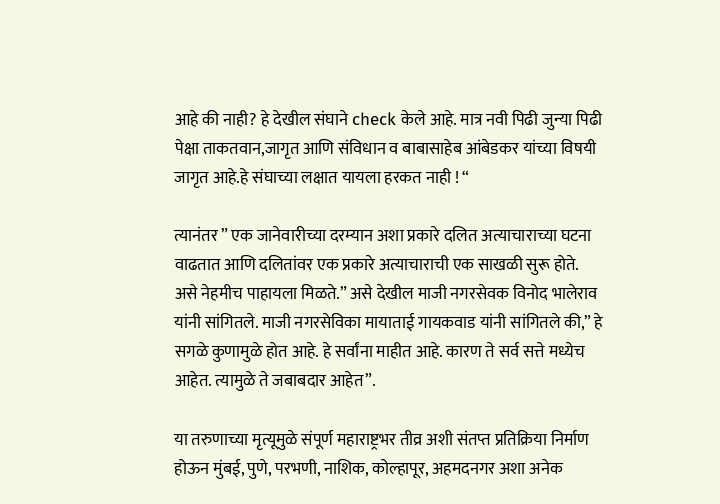आहे की नाही? हे देखील संघाने check केले आहे. मात्र नवी पिढी जुन्या पिढी पेक्षा ताकतवान,जागृत आणि संविधान व बाबासाहेब आंबेडकर यांच्या विषयी जागृत आहे.हे संघाच्या लक्षात यायला हरकत नाही ! “

त्यानंतर ” एक जानेवारीच्या दरम्यान अशा प्रकारे दलित अत्याचाराच्या घटना वाढतात आणि दलितांवर एक प्रकारे अत्याचाराची एक साखळी सुरू होते. असे नेहमीच पाहायला मिळते.” असे देखील माजी नगरसेवक विनोद भालेराव यांनी सांगितले. माजी नगरसेविका मायाताई गायकवाड यांनी सांगितले की,” हे सगळे कुणामुळे होत आहे. हे सर्वांना माहीत आहे. कारण ते सर्व सत्ते मध्येच आहेत. त्यामुळे ते जबाबदार आहेत”.

या तरुणाच्या मृत्यूमुळे संपूर्ण महाराष्ट्रभर तीव्र अशी संतप्त प्रतिक्रिया निर्माण होऊन मुंबई, पुणे, परभणी, नाशिक, कोल्हापूर, अहमदनगर अशा अनेक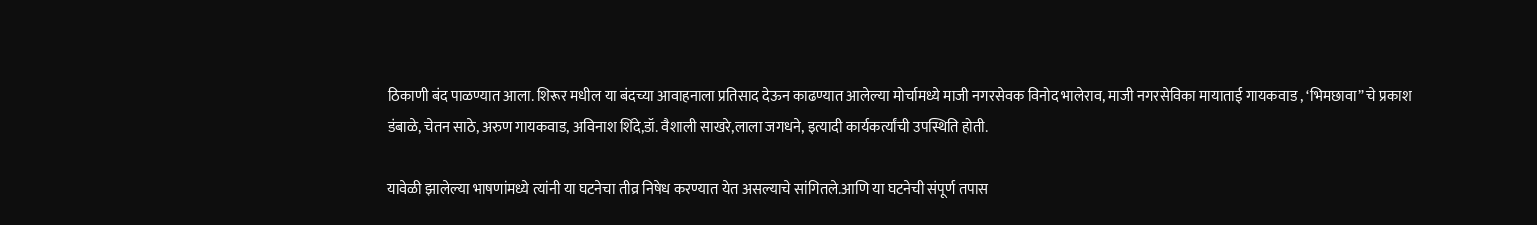ठिकाणी बंद पाळण्यात आला. शिरूर मधील या बंदच्या आवाहनाला प्रतिसाद देऊन काढण्यात आलेल्या मोर्चामध्ये माजी नगरसेवक विनोद भालेराव, माजी नगरसेविका मायाताई गायकवाड , ‘भिमछावा” चे प्रकाश डंबाळे, चेतन साठे, अरुण गायकवाड, अविनाश शिंदे,डॉ. वैशाली साखरे,लाला जगधने, इत्यादी कार्यकर्त्यांची उपस्थिति होती.

यावेळी झालेल्या भाषणांमध्ये त्यांनी या घटनेचा तीव्र निषेध करण्यात येत असल्याचे सांगितले.आणि या घटनेची संपूर्ण तपास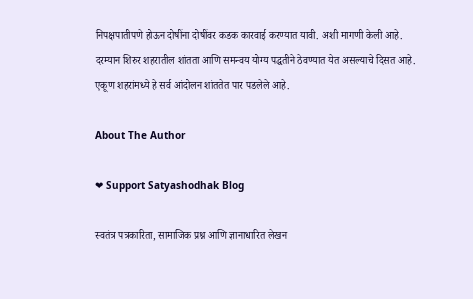निपक्षपातीपणे होऊन दोषींना दोषींवर कडक कारवाई करण्यात यावी. अशी मागणी केली आहे.
दरम्यान शिरुर शहरातील शांतता आणि समन्वय योग्य पद्धतीने ठेवण्यात येत असल्याचे दिसत आहे. एकूण शहरांमध्ये हे सर्व आंदोलन शांततेत पार पडलेले आहे.

About The Author

❤ Support Satyashodhak Blog

स्वतंत्र पत्रकारिता, सामाजिक प्रश्न आणि ज्ञानाधारित लेखन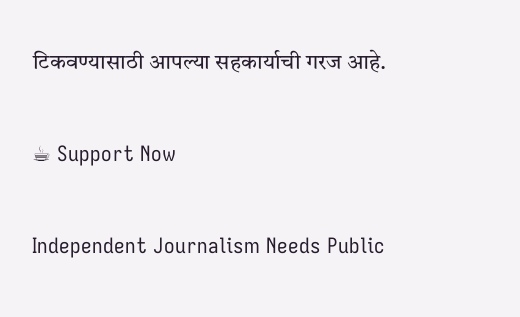टिकवण्यासाठी आपल्या सहकार्याची गरज आहे.

☕ Support Now

Independent Journalism Needs Public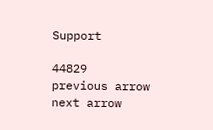Support

44829
previous arrow
next arrow